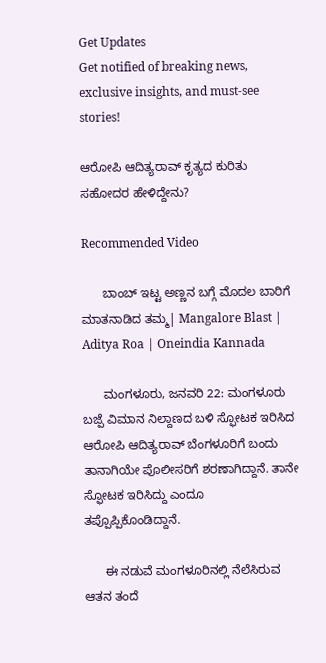Get Updates
Get notified of breaking news, exclusive insights, and must-see stories!

ಆರೋಪಿ ಆದಿತ್ಯರಾವ್ ಕೃತ್ಯದ ಕುರಿತು ಸಹೋದರ ಹೇಳಿದ್ದೇನು?

Recommended Video

      ಬಾಂಬ್ ಇಟ್ಟ ಅಣ್ಣನ ಬಗ್ಗೆ ಮೊದಲ ಬಾರಿಗೆ ಮಾತನಾಡಿದ ತಮ್ಮ| Mangalore Blast | Aditya Roa | Oneindia Kannada

      ಮಂಗಳೂರು, ಜನವರಿ 22: ಮಂಗಳೂರು ಬಜ್ಪೆ ವಿಮಾನ ನಿಲ್ದಾಣದ ಬಳಿ ಸ್ಫೋಟಕ ಇರಿಸಿದ ಆರೋಪಿ ಆದಿತ್ಯರಾವ್ ಬೆಂಗಳೂರಿಗೆ ಬಂದು ತಾನಾಗಿಯೇ ಪೊಲೀಸರಿಗೆ ಶರಣಾಗಿದ್ದಾನೆ. ತಾನೇ ಸ್ಫೋಟಕ ಇರಿಸಿದ್ದು ಎಂದೂ ತಪ್ಪೊಪ್ಪಿಕೊಂಡಿದ್ದಾನೆ.

      ಈ ನಡುವೆ ಮಂಗಳೂರಿನಲ್ಲಿ ನೆಲೆಸಿರುವ ಆತನ ತಂದೆ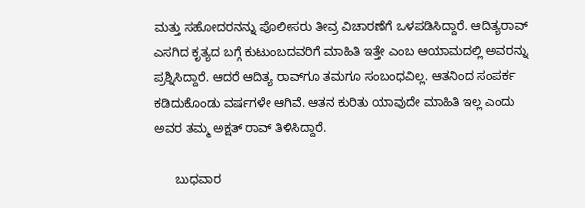ಮತ್ತು ಸಹೋದರನನ್ನು ಪೊಲೀಸರು ತೀವ್ರ ವಿಚಾರಣೆಗೆ ಒಳಪಡಿಸಿದ್ದಾರೆ. ಆದಿತ್ಯರಾವ್ ಎಸಗಿದ ಕೃತ್ಯದ ಬಗ್ಗೆ ಕುಟುಂಬದವರಿಗೆ ಮಾಹಿತಿ ಇತ್ತೇ ಎಂಬ ಆಯಾಮದಲ್ಲಿ ಅವರನ್ನು ಪ್ರಶ್ನಿಸಿದ್ದಾರೆ. ಆದರೆ ಆದಿತ್ಯ ರಾವ್‌ಗೂ ತಮಗೂ ಸಂಬಂಧವಿಲ್ಲ. ಆತನಿಂದ ಸಂಪರ್ಕ ಕಡಿದುಕೊಂಡು ವರ್ಷಗಳೇ ಆಗಿವೆ. ಆತನ ಕುರಿತು ಯಾವುದೇ ಮಾಹಿತಿ ಇಲ್ಲ ಎಂದು ಅವರ ತಮ್ಮ ಅಕ್ಷತ್ ರಾವ್ ತಿಳಿಸಿದ್ದಾರೆ.

      ಬುಧವಾರ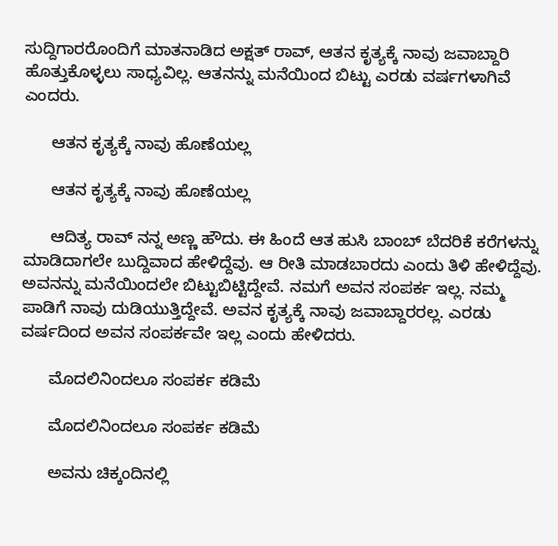ಸುದ್ದಿಗಾರರೊಂದಿಗೆ ಮಾತನಾಡಿದ ಅಕ್ಷತ್ ರಾವ್, ಆತನ ಕೃತ್ಯಕ್ಕೆ ನಾವು ಜವಾಬ್ದಾರಿ ಹೊತ್ತುಕೊಳ್ಳಲು ಸಾಧ್ಯವಿಲ್ಲ. ಆತನನ್ನು ಮನೆಯಿಂದ ಬಿಟ್ಟು ಎರಡು ವರ್ಷಗಳಾಗಿವೆ ಎಂದರು.

      ಆತನ ಕೃತ್ಯಕ್ಕೆ ನಾವು ಹೊಣೆಯಲ್ಲ

      ಆತನ ಕೃತ್ಯಕ್ಕೆ ನಾವು ಹೊಣೆಯಲ್ಲ

      ಆದಿತ್ಯ ರಾವ್ ನನ್ನ ಅಣ್ಣ ಹೌದು. ಈ ಹಿಂದೆ ಆತ ಹುಸಿ ಬಾಂಬ್ ಬೆದರಿಕೆ ಕರೆಗಳನ್ನು ಮಾಡಿದಾಗಲೇ ಬುದ್ದಿವಾದ ಹೇಳಿದ್ದೆವು. ಆ ರೀತಿ ಮಾಡಬಾರದು ಎಂದು ತಿಳಿ ಹೇಳಿದ್ದೆವು. ಅವನನ್ನು ಮನೆಯಿಂದಲೇ ಬಿಟ್ಟುಬಿಟ್ಟಿದ್ದೇವೆ. ನಮಗೆ ಅವನ ಸಂಪರ್ಕ ಇಲ್ಲ. ನಮ್ಮ ಪಾಡಿಗೆ ನಾವು ದುಡಿಯುತ್ತಿದ್ದೇವೆ. ಅವನ ಕೃತ್ಯಕ್ಕೆ ನಾವು ಜವಾಬ್ದಾರರಲ್ಲ. ಎರಡು ವರ್ಷದಿಂದ ಅವನ ಸಂಪರ್ಕವೇ ಇಲ್ಲ ಎಂದು ಹೇಳಿದರು.

      ಮೊದಲಿನಿಂದಲೂ ಸಂಪರ್ಕ ಕಡಿಮೆ

      ಮೊದಲಿನಿಂದಲೂ ಸಂಪರ್ಕ ಕಡಿಮೆ

      ಅವನು ಚಿಕ್ಕಂದಿನಲ್ಲಿ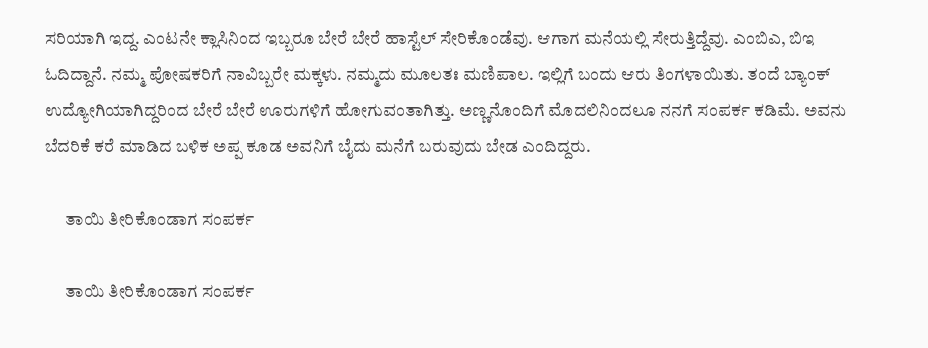ಸರಿಯಾಗಿ ಇದ್ದ. ಎಂಟನೇ ಕ್ಲಾಸಿನಿಂದ ಇಬ್ಬರೂ ಬೇರೆ ಬೇರೆ ಹಾಸ್ಟೆಲ್ ಸೇರಿಕೊಂಡೆವು. ಆಗಾಗ ಮನೆಯಲ್ಲಿ ಸೇರುತ್ತಿದ್ದೆವು. ಎಂಬಿಎ, ಬಿಇ ಓದಿದ್ದಾನೆ. ನಮ್ಮ ಪೋಷಕರಿಗೆ ನಾವಿಬ್ಬರೇ ಮಕ್ಕಳು. ನಮ್ಮದು ಮೂಲತಃ ಮಣಿಪಾಲ. ಇಲ್ಲಿಗೆ ಬಂದು ಆರು ತಿಂಗಳಾಯಿತು. ತಂದೆ ಬ್ಯಾಂಕ್ ಉದ್ಯೋಗಿಯಾಗಿದ್ದರಿಂದ ಬೇರೆ ಬೇರೆ ಊರುಗಳಿಗೆ ಹೋಗುವಂತಾಗಿತ್ತು. ಅಣ್ಣನೊಂದಿಗೆ ಮೊದಲಿನಿಂದಲೂ ನನಗೆ ಸಂಪರ್ಕ ಕಡಿಮೆ. ಅವನು ಬೆದರಿಕೆ ಕರೆ ಮಾಡಿದ ಬಳಿಕ ಅಪ್ಪ ಕೂಡ ಅವನಿಗೆ ಬೈದು ಮನೆಗೆ ಬರುವುದು ಬೇಡ ಎಂದಿದ್ದರು.

      ತಾಯಿ ತೀರಿಕೊಂಡಾಗ ಸಂಪರ್ಕ

      ತಾಯಿ ತೀರಿಕೊಂಡಾಗ ಸಂಪರ್ಕ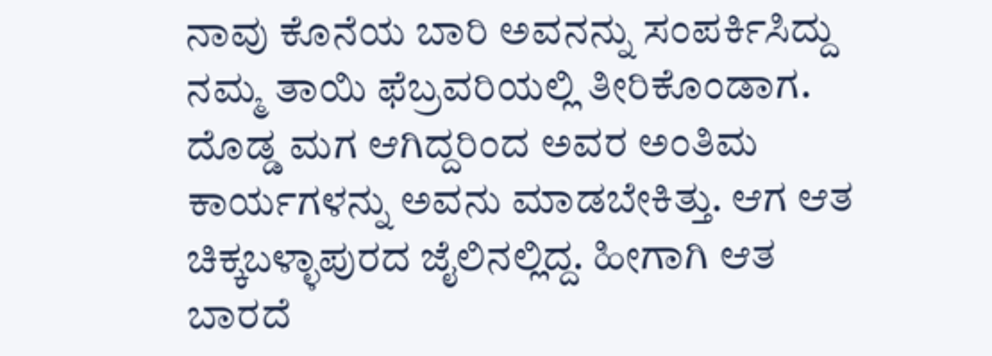ನಾವು ಕೊನೆಯ ಬಾರಿ ಅವನನ್ನು ಸಂಪರ್ಕಿಸಿದ್ದು ನಮ್ಮ ತಾಯಿ ಫೆಬ್ರವರಿಯಲ್ಲಿ ತೀರಿಕೊಂಡಾಗ. ದೊಡ್ಡ ಮಗ ಆಗಿದ್ದರಿಂದ ಅವರ ಅಂತಿಮ ಕಾರ್ಯಗಳನ್ನು ಅವನು ಮಾಡಬೇಕಿತ್ತು. ಆಗ ಆತ ಚಿಕ್ಕಬಳ್ಳಾಪುರದ ಜೈಲಿನಲ್ಲಿದ್ದ. ಹೀಗಾಗಿ ಆತ ಬಾರದೆ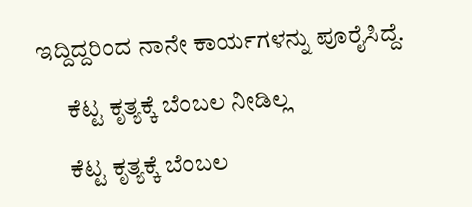ಇದ್ದಿದ್ದರಿಂದ ನಾನೇ ಕಾರ್ಯಗಳನ್ನು ಪೂರೈಸಿದ್ದೆ.

      ಕೆಟ್ಟ ಕೃತ್ಯಕ್ಕೆ ಬೆಂಬಲ ನೀಡಿಲ್ಲ

      ಕೆಟ್ಟ ಕೃತ್ಯಕ್ಕೆ ಬೆಂಬಲ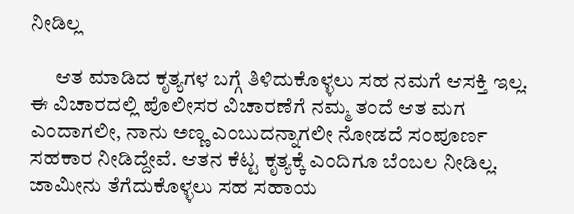ನೀಡಿಲ್ಲ

      ಆತ ಮಾಡಿದ ಕೃತ್ಯಗಳ ಬಗ್ಗೆ ತಿಳಿದುಕೊಳ್ಳಲು ಸಹ ನಮಗೆ ಆಸಕ್ತಿ ಇಲ್ಲ. ಈ ವಿಚಾರದಲ್ಲಿ ಪೊಲೀಸರ ವಿಚಾರಣೆಗೆ ನಮ್ಮ ತಂದೆ ಆತ ಮಗ ಎಂದಾಗಲೀ, ನಾನು ಅಣ್ಣ ಎಂಬುದನ್ನಾಗಲೀ ನೋಡದೆ ಸಂಪೂರ್ಣ ಸಹಕಾರ ನೀಡಿದ್ದೇವೆ. ಆತನ ಕೆಟ್ಟ ಕೃತ್ಯಕ್ಕೆ ಎಂದಿಗೂ ಬೆಂಬಲ ನೀಡಿಲ್ಲ. ಜಾಮೀನು ತೆಗೆದುಕೊಳ್ಳಲು ಸಹ ಸಹಾಯ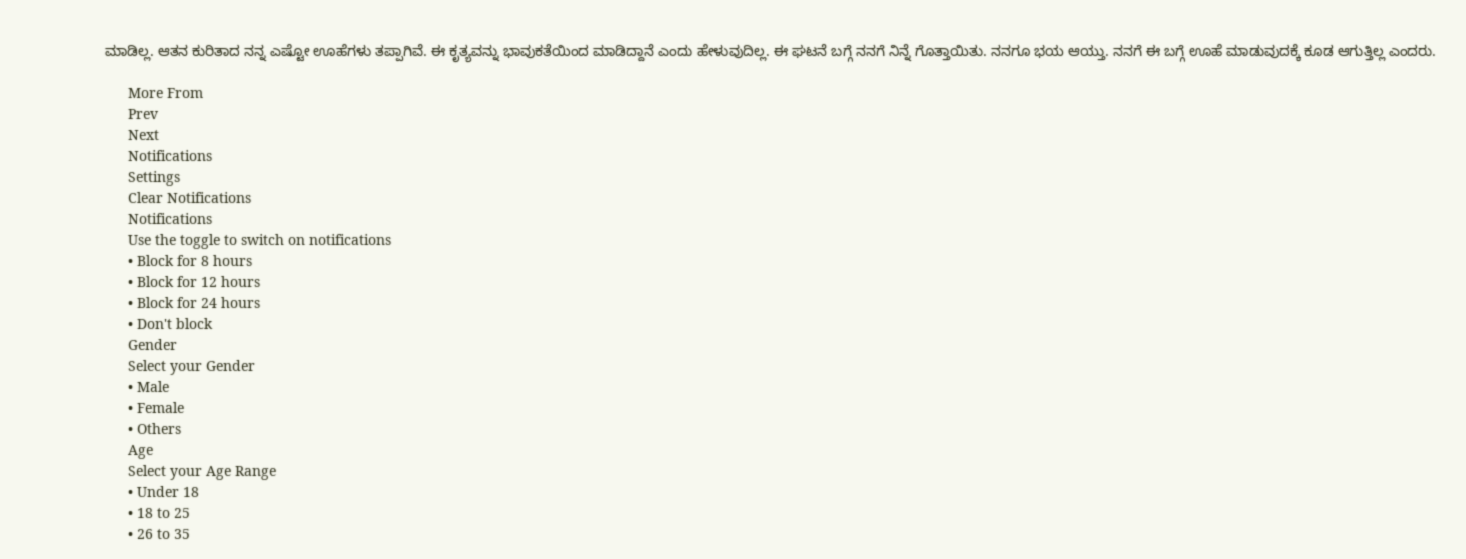ಮಾಡಿಲ್ಲ. ಆತನ ಕುರಿತಾದ ನನ್ನ ಎಷ್ಟೋ ಊಹೆಗಳು ತಪ್ಪಾಗಿವೆ. ಈ ಕೃತ್ಯವನ್ನು ಭಾವುಕತೆಯಿಂದ ಮಾಡಿದ್ದಾನೆ ಎಂದು ಹೇಳುವುದಿಲ್ಲ. ಈ ಘಟನೆ ಬಗ್ಗೆ ನನಗೆ ನಿನ್ನೆ ಗೊತ್ತಾಯಿತು. ನನಗೂ ಭಯ ಆಯ್ತು. ನನಗೆ ಈ ಬಗ್ಗೆ ಊಹೆ ಮಾಡುವುದಕ್ಕೆ ಕೂಡ ಆಗುತ್ತಿಲ್ಲ ಎಂದರು.

      More From
      Prev
      Next
      Notifications
      Settings
      Clear Notifications
      Notifications
      Use the toggle to switch on notifications
      • Block for 8 hours
      • Block for 12 hours
      • Block for 24 hours
      • Don't block
      Gender
      Select your Gender
      • Male
      • Female
      • Others
      Age
      Select your Age Range
      • Under 18
      • 18 to 25
      • 26 to 35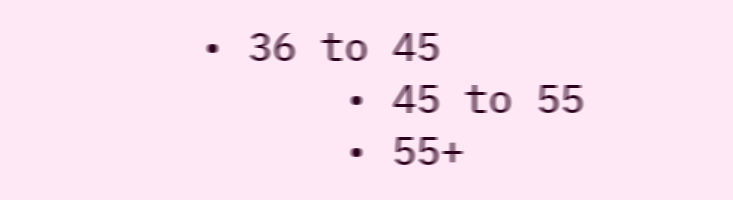• 36 to 45
      • 45 to 55
      • 55+